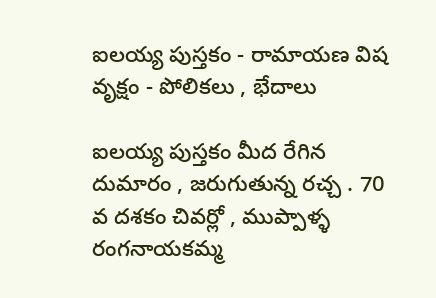ఐలయ్య పుస్తకం - రామాయణ విష వృక్షం - పోలికలు , భేదాలు

ఐలయ్య పుస్తకం మీద రేగిన దుమారం , జరుగుతున్న రచ్చ . 70 వ దశకం చివర్లో , ముప్పాళ్ళ రంగనాయకమ్మ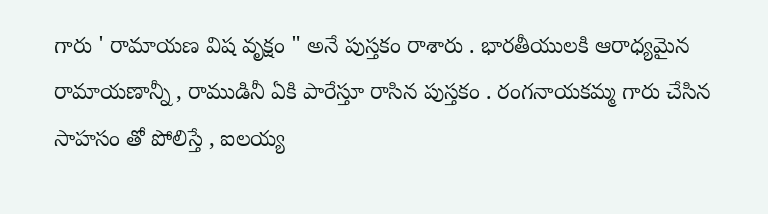గారు ' రామాయణ విష వృక్షం " అనే పుస్తకం రాశారు . భారతీయులకి ఆరాధ్యమైన రామాయణాన్నీ , రాముడినీ ఏకి పారేస్తూ రాసిన పుస్తకం . రంగనాయకమ్మ గారు చేసిన సాహసం తో పోలిస్తే , ఐలయ్య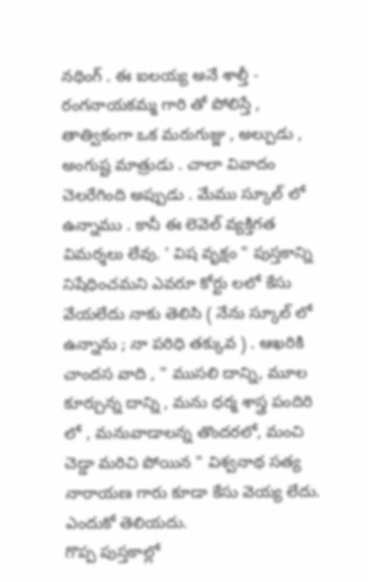నథింగ్ . ఈ ఐలయ్య అనే శాల్తీ - రంగనాయకమ్మ గారి తో పోలిస్తే , తాత్వికంగా ఒక మరుగుజ్జు , అల్పుడు , అంగుష్ట మాత్రుడు . చాలా వివాదం చెలరేగింది అప్పుడు . మేము స్కూల్ లో ఉన్నాము . కానీ ఈ లెవెల్ వ్యక్తిగత విమర్శలు లేవు. ' విష వృక్షం " పుస్తకాన్ని నిషేధించమని ఎవరూ కోర్టు లలో కేసు వేయలేదు నాకు తెలిసి ( నేను స్కూల్ లో ఉన్నాను ; నా పరిధి తక్కువ ) . ఆఖరికి చాందస వాది , " ముసలి దాన్ని, మూల కూర్చున్న దాన్ని , మను ధర్మ శాస్త్ర పందిరి లో , మనువాడాలన్న తొందరలో, మంచి చెడ్డా మరిచి పోయిన " విశ్వనాథ సత్య నారాయణ గారు కూడా కేసు వెయ్య లేదు. ఎందుకో తెలియదు.
గొప్ప పుస్తకాల్లో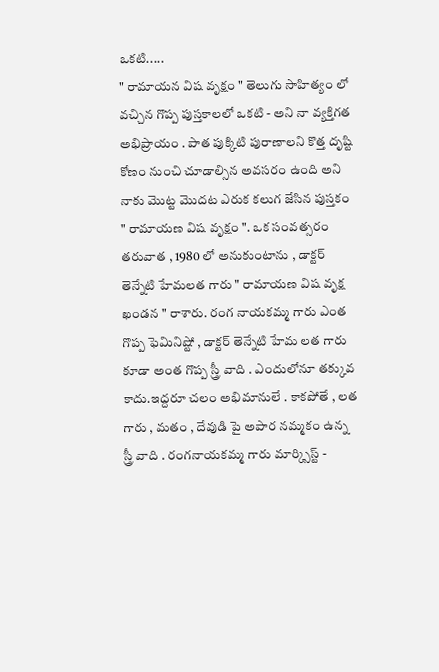ఒకటి.....
" రామాయన విష వృక్షం " తెలుగు సాహిత్యం లో వచ్చిన గొప్ప పుస్తకాలలో ఒకటి - అని నా వ్యక్తిగత అభిప్రాయం . పాత పుక్కిటి పురాణాలని కొత్త దృష్టి కోణం నుంచి చూడాల్సిన అవసరం ఉంది అని నాకు మొట్ట మొదట ఎరుక కలుగ జేసిన పుస్తకం " రామాయణ విష వృక్షం ". ఒక సంవత్సరం తరువాత , 1980 లో అనుకుంటాను , డాక్టర్ తెన్నేటి హేమలత గారు " రామాయణ విష వృక్ష ఖండన " రాశారు. రంగ నాయకమ్మ గారు ఎంత గొప్ప ఫెమినిష్టో , డాక్టర్ తెన్నేటి హేమ లత గారు కూడా అంత గొప్ప స్త్రీ వాది . ఎందులోనూ తక్కువ కాదు.ఇద్దరూ చలం అభిమానులే . కాకపోతే , లత గారు , మతం , దేవుడి పై అపార నమ్మకం ఉన్న స్త్రీ వాది . రంగనాయకమ్మ గారు మార్క్సిస్ట్ -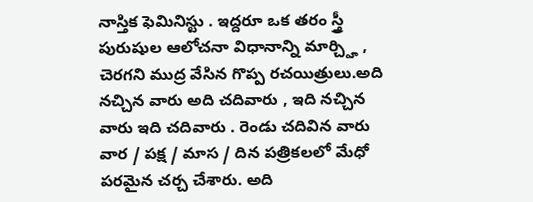నాస్తిక ఫెమినిస్టు . ఇద్దరూ ఒక తరం స్త్రీ పురుషుల ఆలోచనా విధానాన్ని మార్చ్హి , చెరగని ముద్ర వేసిన గొప్ప రచయిత్రులు.అది నచ్చిన వారు అది చదివారు , ఇది నచ్చిన వారు ఇది చదివారు . రెండు చదివిన వారు వార / పక్ష / మాస / దిన పత్రికలలో మేధో పరమైన చర్చ చేశారు. అది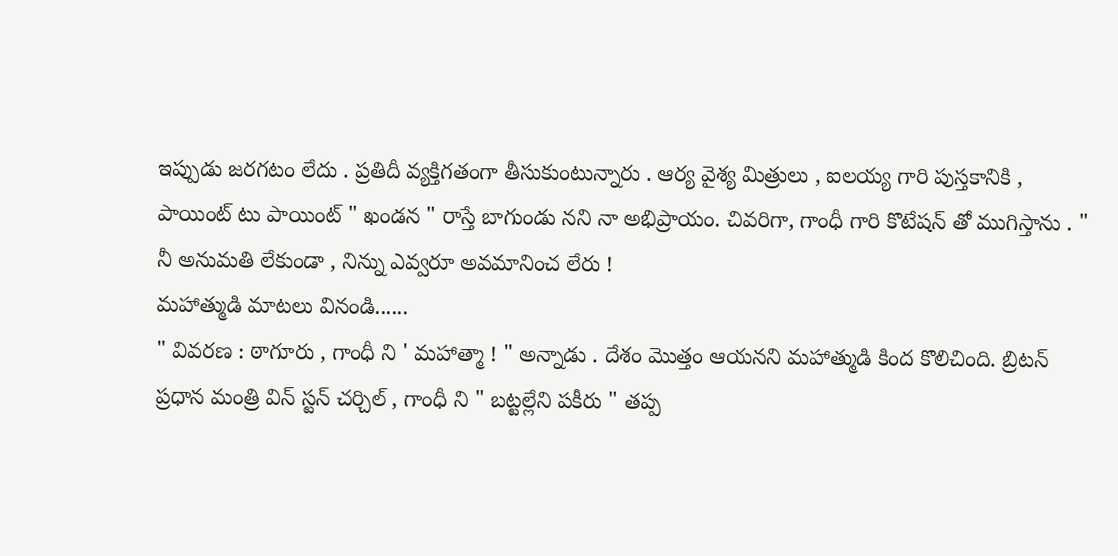ఇప్పుడు జరగటం లేదు . ప్రతిదీ వ్యక్తిగతంగా తీసుకుంటున్నారు . ఆర్య వైశ్య మిత్రులు , ఐలయ్య గారి పుస్తకానికి , పాయింట్ టు పాయింట్ " ఖండన " రాస్తే బాగుండు నని నా అభిప్రాయం. చివరిగా, గాంధీ గారి కొటేషన్ తో ముగిస్తాను . " నీ అనుమతి లేకుండా , నిన్ను ఎవ్వరూ అవమానించ లేరు !
మహాత్ముడి మాటలు వినండి......
" వివరణ : ఠాగూరు , గాంధీ ని ' మహాత్మా ! " అన్నాడు . దేశం మొత్తం ఆయనని మహాత్ముడి కింద కొలిచింది. బ్రిటన్ ప్రధాన మంత్రి విన్ స్టన్ చర్చిల్ , గాంధీ ని " బట్టల్లేని పకీరు " తప్ప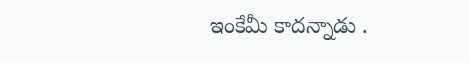ఇంకేమీ కాదన్నాడు .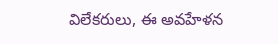విలేకరులు, ఈ అవహేళన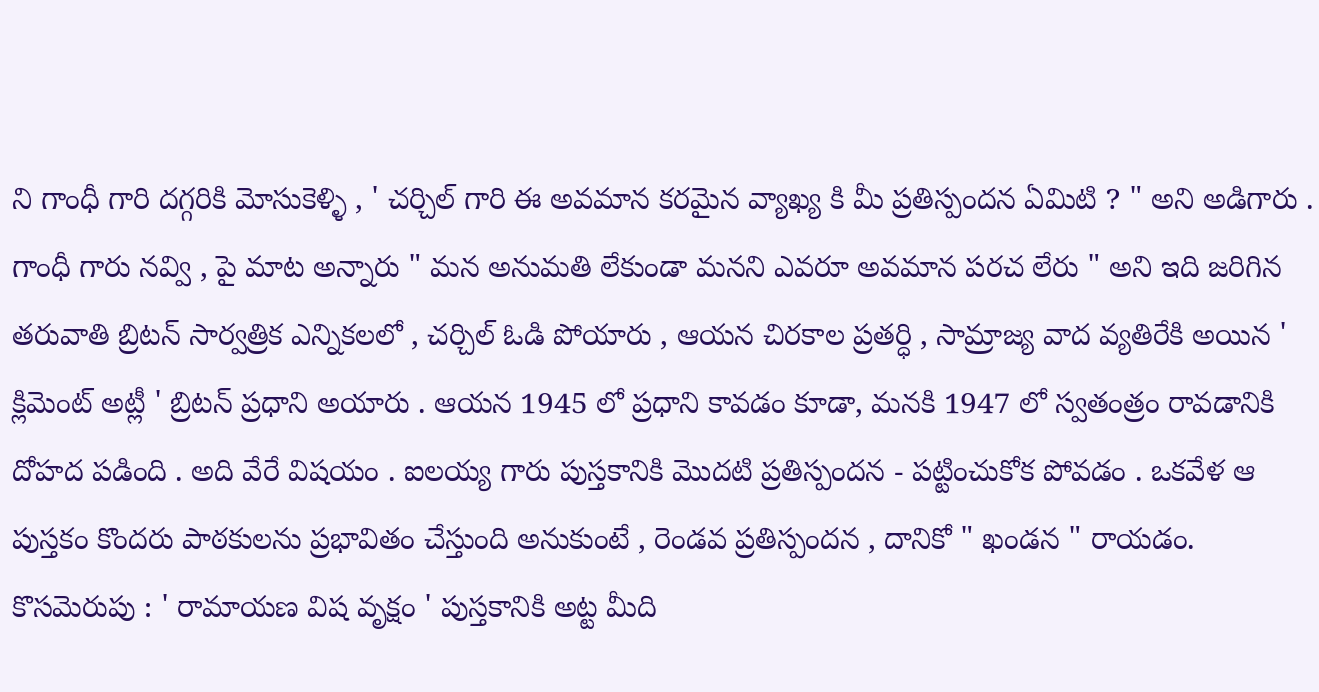ని గాంధీ గారి దగ్గరికి మోసుకెళ్ళి , ' చర్చిల్ గారి ఈ అవమాన కరమైన వ్యాఖ్య కి మీ ప్రతిస్పందన ఏమిటి ? " అని అడిగారు . గాంధీ గారు నవ్వి , పై మాట అన్నారు " మన అనుమతి లేకుండా మనని ఎవరూ అవమాన పరచ లేరు " అని ఇది జరిగిన తరువాతి బ్రిటన్ సార్వత్రిక ఎన్నికలలో , చర్చిల్ ఓడి పోయారు , ఆయన చిరకాల ప్రతర్ధి , సామ్రాజ్య వాద వ్యతిరేకి అయిన ' క్లిమెంట్ అట్లీ ' బ్రిటన్ ప్రధాని అయారు . ఆయన 1945 లో ప్రధాని కావడం కూడా, మనకి 1947 లో స్వతంత్రం రావడానికి దోహద పడింది . అది వేరే విషయం . ఐలయ్య గారు పుస్తకానికి మొదటి ప్రతిస్పందన - పట్టించుకోక పోవడం . ఒకవేళ ఆ పుస్తకం కొందరు పాఠకులను ప్రభావితం చేస్తుంది అనుకుంటే , రెండవ ప్రతిస్పందన , దానికో " ఖండన " రాయడం.
కొసమెరుపు : ' రామాయణ విష వృక్షం ' పుస్తకానికి అట్ట మీది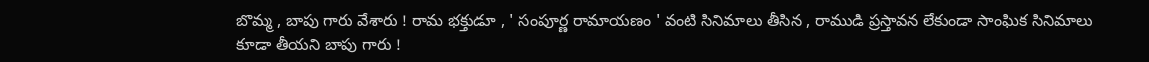బొమ్మ , బాపు గారు వేశారు ! రామ భక్తుడూ , ' సంపూర్ణ రామాయణం ' వంటి సినిమాలు తీసిన , రాముడి ప్రస్తావన లేకుండా సాంఘిక సినిమాలు కూడా తీయని బాపు గారు !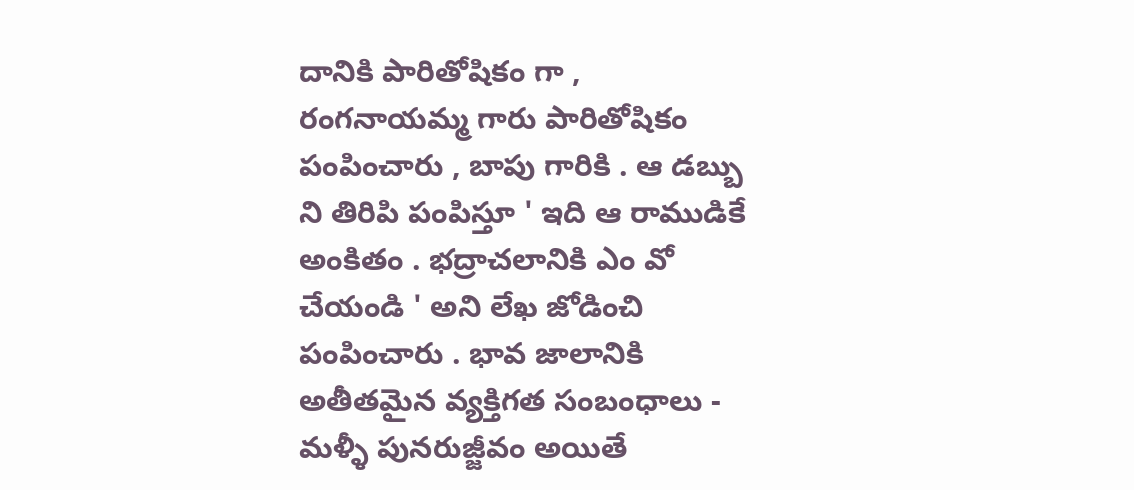దానికి పారితోషికం గా , రంగనాయమ్మ గారు పారితోషికం పంపించారు , బాపు గారికి . ఆ డబ్బు ని తిరిపి పంపిస్తూ ' ఇది ఆ రాముడికే అంకితం . భద్రాచలానికి ఎం వో చేయండి ' అని లేఖ జోడించి పంపించారు . భావ జాలానికి అతీతమైన వ్యక్తిగత సంబంధాలు - మళ్ళీ పునరుజ్జీవం అయితే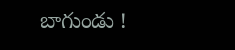బాగుండు !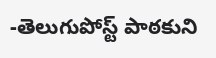-తెలుగుపోస్ట్ పాఠకుని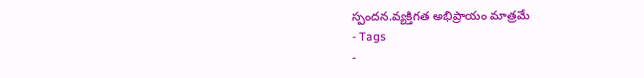స్పందన.వ్యక్తిగత అభిప్రాయం మాత్రమే
- Tags
-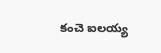కంచె ఐలయ్య